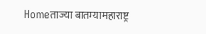Homeताज्या बातम्यामहाराष्ट्र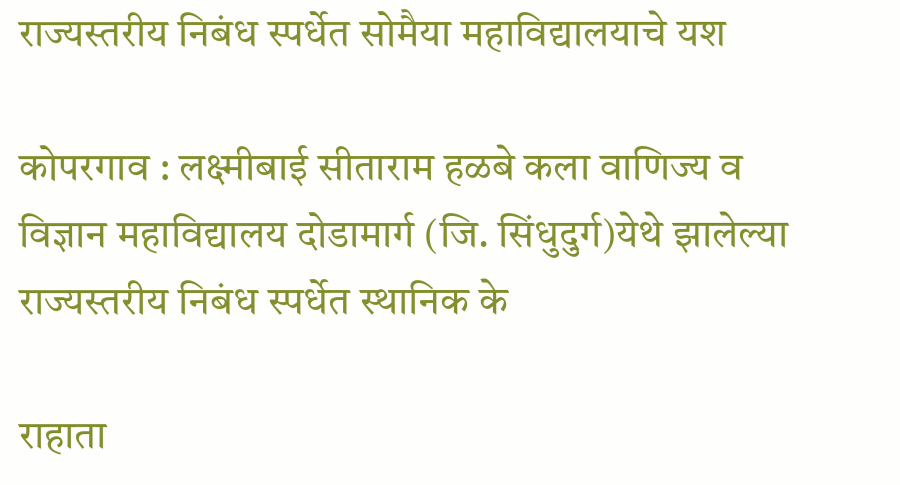राज्यस्तरीय निबंध स्पर्धेत सोमैया महाविद्यालयाचे यश

कोपरगाव : लक्ष्मीबाई सीताराम हळबे कला वाणिज्य व विज्ञान महाविद्यालय दोडामार्ग (जि. सिंधुदुर्ग)येथे झालेल्या राज्यस्तरीय निबंध स्पर्धेत स्थानिक के

राहाता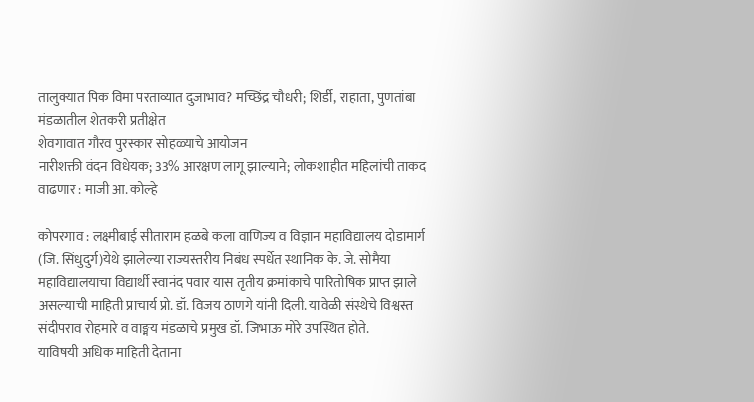तालुक्यात पिक विमा परताव्यात दुजाभाव? मच्छिंद्र चौधरी; शिर्डी, राहाता, पुणतांबा मंडळातील शेतकरी प्रतीक्षेत
शेवगावात गौरव पुरस्कार सोहळ्याचे आयोजन
नारीशक्ती वंदन विधेयक; 33% आरक्षण लागू झाल्याने; लोकशाहीत महिलांची ताकद वाढणार : माजी आ. कोल्हे

कोपरगाव : लक्ष्मीबाई सीताराम हळबे कला वाणिज्य व विज्ञान महाविद्यालय दोडामार्ग (जि. सिंधुदुर्ग)येथे झालेल्या राज्यस्तरीय निबंध स्पर्धेत स्थानिक के. जे. सोमैया महाविद्यालयाचा विद्यार्थी स्वानंद पवार यास तृतीय क्रमांकाचे पारितोषिक प्राप्त झाले असल्याची माहिती प्राचार्य प्रो. डॉ. विजय ठाणगे यांनी दिली. यावेळी संस्थेचे विश्वस्त संदीपराव रोहमारे व वाङ्मय मंडळाचे प्रमुख डॉ. जिभाऊ मोरे उपस्थित होते.
याविषयी अधिक माहिती देताना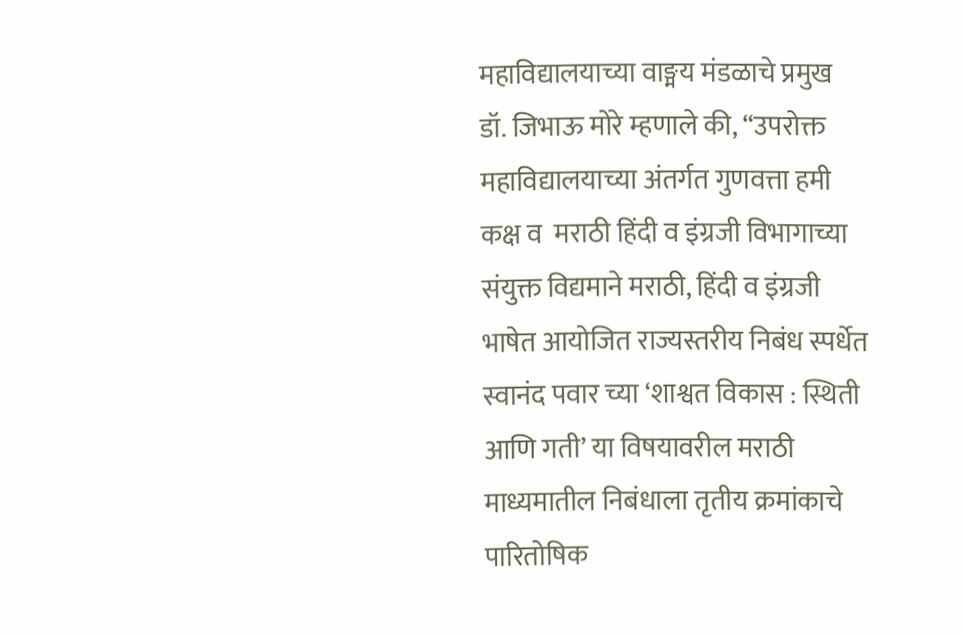महाविद्यालयाच्या वाङ्मय मंडळाचे प्रमुख डॉ. जिभाऊ मोरे म्हणाले की, “उपरोक्त महाविद्यालयाच्या अंतर्गत गुणवत्ता हमी कक्ष व  मराठी हिंदी व इंग्रजी विभागाच्या संयुक्त विद्यमाने मराठी, हिंदी व इंग्रजी भाषेत आयोजित राज्यस्तरीय निबंध स्पर्धेत स्वानंद पवार च्या ‘शाश्वत विकास : स्थिती आणि गती’ या विषयावरील मराठी माध्यमातील निबंधाला तृतीय क्रमांकाचे पारितोषिक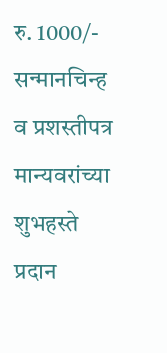रु. 1000/- सन्मानचिन्ह व प्रशस्तीपत्र मान्यवरांच्या शुभहस्ते प्रदान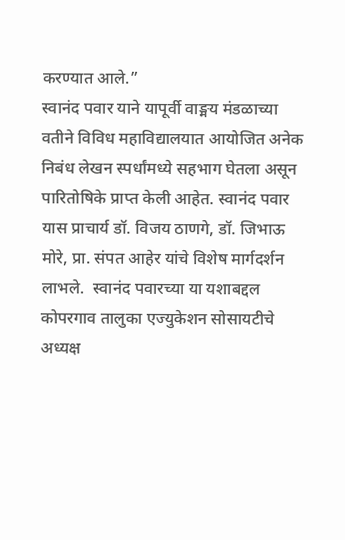करण्यात आले.”
स्वानंद पवार याने यापूर्वी वाङ्मय मंडळाच्या वतीने विविध महाविद्यालयात आयोजित अनेक निबंध लेखन स्पर्धांमध्ये सहभाग घेतला असून पारितोषिके प्राप्त केली आहेत. स्वानंद पवार यास प्राचार्य डॉ. विजय ठाणगे, डॉ. जिभाऊ मोरे, प्रा. संपत आहेर यांचे विशेष मार्गदर्शन लाभले.  स्वानंद पवारच्या या यशाबद्दल कोपरगाव तालुका एज्युकेशन सोसायटीचे अध्यक्ष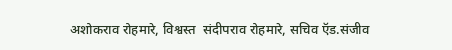अशोकराव रोहमारे, विश्वस्त  संदीपराव रोहमारे, सचिव ऍड.संजीव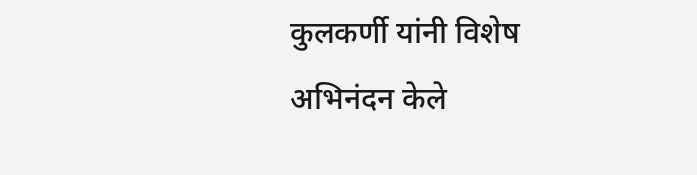कुलकर्णी यांनी विशेष अभिनंदन केले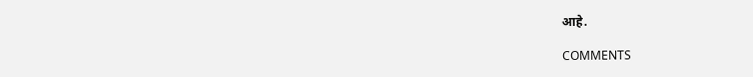आहे.

COMMENTS